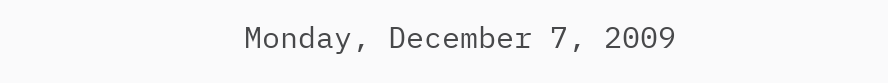Monday, December 7, 2009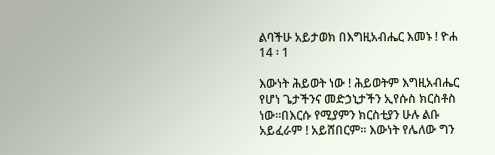ልባችሁ አይታወክ በእግዚአብሔር እመኑ ! ዮሐ 14 ፡ 1

እውነት ሕይወት ነው ! ሕይወትም እግዚአብሔር የሆነ ጌታችንና መድኃኒታችን ኢየሱስ ክርስቶስ ነው፡፡በእርሱ የሚያምን ክርስቲያን ሁሉ ልቡ አይፈራም ! አይሸበርም፡፡ እውነት የሌለው ግን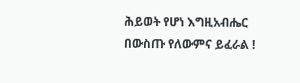ሕይወት የሆነ እግዚአብሔር በውስጡ የለውምና ይፈራል !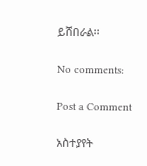ይሸበራል፡፡

No comments:

Post a Comment

አስተያየት